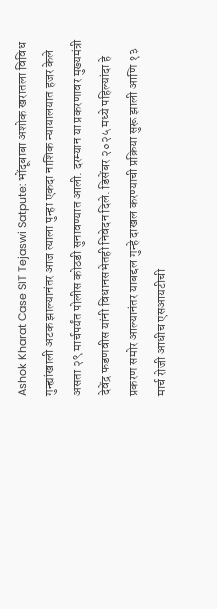Ashok Kharat Case SIT Tejaswi Satpute: भोंदूबाबा अशोक खरातला विविध गुन्ह्यांखाली अटक झाल्यानंतर आज त्याला पुन्हा एकदा नाशिक न्यायालयात हजर केले असता २९ मार्चपर्यंत पोलीस कोठडी सुनावण्यात आली. दरम्यान या प्रकरणावर मुख्यमंत्री देवेंद्र फडणवीस यांनी विधानसभेतही निवेदन दिले. डिसेंबर २०२५ मध्ये पहिल्यांदा हे प्रकरण समोर आल्यानंतर याबद्दल गुन्हे दाखल करण्याची प्रक्रिया सुरू झाली आणि १३ मार्च रोजी आधीच एसआयटीची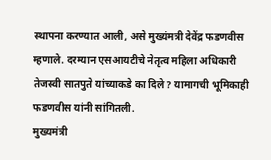स्थापना करण्यात आली, असे मुख्यंमत्री देवेंद्र फडणवीस म्हणाले. दरम्यान एसआयटीचे नेतृत्व महिला अधिकारी तेजस्वी सातपुते यांच्याकडे का दिले? यामागची भूमिकाही फडणवीस यांनी सांगितली.
मुख्यमंत्री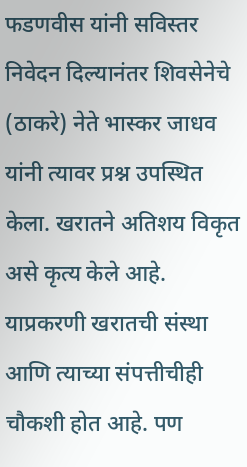फडणवीस यांनी सविस्तर निवेदन दिल्यानंतर शिवसेनेचे (ठाकरे) नेते भास्कर जाधव यांनी त्यावर प्रश्न उपस्थित केला. खरातने अतिशय विकृत असे कृत्य केले आहे. याप्रकरणी खरातची संस्था आणि त्याच्या संपत्तीचीही चौकशी होत आहे. पण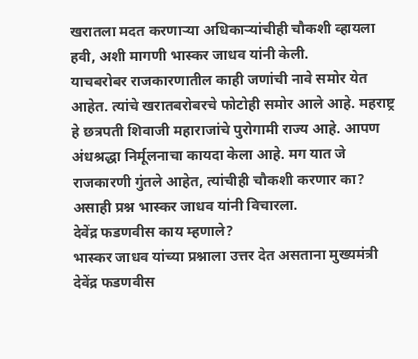खरातला मदत करणाऱ्या अधिकाऱ्यांचीही चौकशी व्हायला हवी, अशी मागणी भास्कर जाधव यांनी केली.
याचबरोबर राजकारणातील काही जणांची नावे समोर येत आहेत. त्यांचे खरातबरोबरचे फोटोही समोर आले आहे. महराष्ट्र हे छत्रपती शिवाजी महाराजांचे पुरोगामी राज्य आहे. आपण अंधश्रद्धा निर्मूलनाचा कायदा केला आहे. मग यात जे राजकारणी गुंतले आहेत, त्यांचीही चौकशी करणार का? असाही प्रश्न भास्कर जाधव यांनी विचारला.
देवेंद्र फडणवीस काय म्हणाले?
भास्कर जाधव यांच्या प्रश्नाला उत्तर देत असताना मुख्यमंत्री देवेंद्र फडणवीस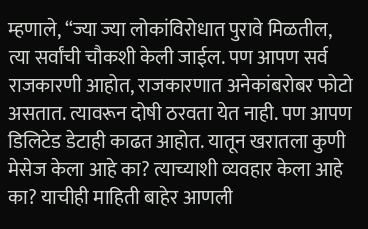म्हणाले, “ज्या ज्या लोकांविरोधात पुरावे मिळतील, त्या सर्वांची चौकशी केली जाईल. पण आपण सर्व राजकारणी आहोत, राजकारणात अनेकांबरोबर फोटो असतात. त्यावरून दोषी ठरवता येत नाही. पण आपण डिलिटेड डेटाही काढत आहोत. यातून खरातला कुणी मेसेज केला आहे का? त्याच्याशी व्यवहार केला आहे का? याचीही माहिती बाहेर आणली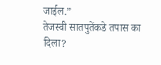जाईल.”
तेजस्वी सातपुतेंकडे तपास का दिला?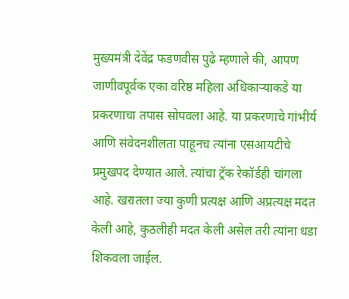मुख्यमंत्री देवेंद्र फडणवीस पुढे म्हणाले की, आपण जाणीवपूर्वक एका वरिष्ठ महिला अधिकाऱ्याकडे या प्रकरणाचा तपास सोपवला आहे. या प्रकरणाचे गांभीर्य आणि संवेदनशीलता पाहूनच त्यांना एसआयटीचे प्रमुखपद देण्यात आले. त्यांचा ट्रॅक रेकॉर्डही चांगला आहे. खरातला ज्या कुणी प्रत्यक्ष आणि अप्रत्यक्ष मदत केली आहे, कुठलीही मदत केली असेल तरी त्यांना धडा शिकवला जाईल.